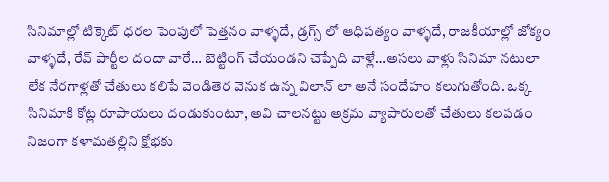సినిమాల్లో టిక్కెట్ ధరల పెంపులో పెత్తనం వాళ్ళదే, డ్రగ్స్ లో ఆధిపత్యం వాళ్ళదే, రాజకీయాల్లో జోక్యం వాళ్ళదే, రేవ్ పార్టీల దందా వారే… బెట్టింగ్ చేయండని చెప్పేది వాళ్లే…అసలు వాళ్లు సినిమా నటులా లేక నేరగాళ్లతో చేతులు కలిపే వెండితెర వెనుక ఉన్న విలాన్ లా అనే సందేహం కలుగుతోంది. ఒక్క సినిమాకి కోట్ల రూపాయలు దండుకుంటూ, అవి చాలనట్టు అక్రమ వ్యాపారులతో చేతులు కలపడం నిజంగా కళామతల్లిని క్షోభకు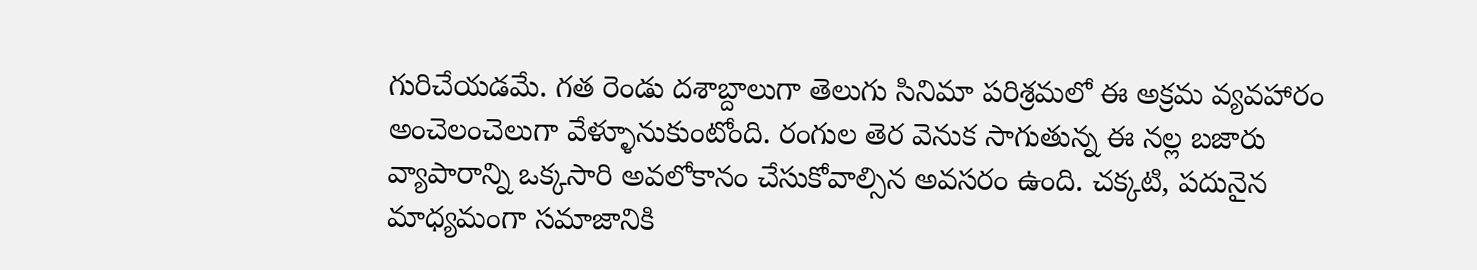గురిచేయడమే. గత రెండు దశాబ్దాలుగా తెలుగు సినిమా పరిశ్రమలో ఈ అక్రమ వ్యవహారం అంచెలంచెలుగా వేళ్ళూనుకుంటోంది. రంగుల తెర వెనుక సాగుతున్న ఈ నల్ల బజారు వ్యాపారాన్ని ఒక్కసారి అవలోకానం చేసుకోవాల్సిన అవసరం ఉంది. చక్కటి, పదునైన మాధ్యమంగా సమాజానికి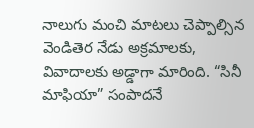నాలుగు మంచి మాటలు చెప్పాల్సిన వెండితెర నేడు అక్రమాలకు, వివాదాలకు అడ్డాగా మారింది. “సినీ మాఫియా” సంపాదనే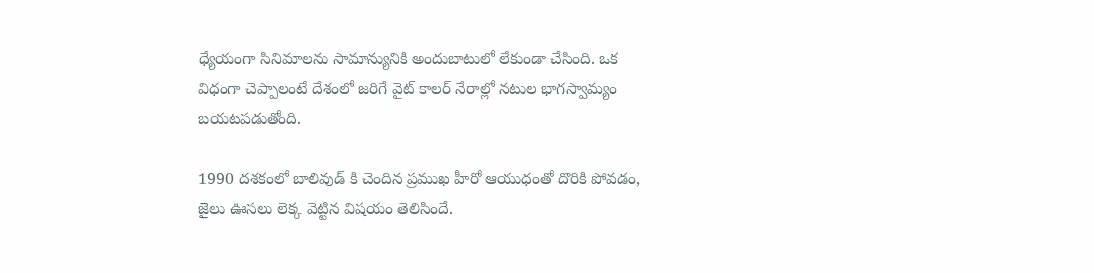ధ్యేయంగా సినిమాలను సామాన్యునికి అందుబాటులో లేకుండా చేసింది. ఒక విధంగా చెప్పాలంటే దేశంలో జరిగే వైట్ కాలర్ నేరాల్లో నటుల భాగస్వామ్యం బయటపడుతోంది.

1990 దశకంలో బాలివుడ్ కి చెందిన ప్రముఖ హీరో ఆయుధంతో దొరికి పోవడం, జైలు ఊసలు లెక్క వెట్టిన విషయం తెలిసిందే.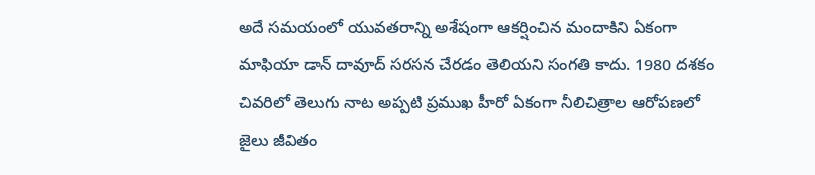అదే సమయంలో యువతరాన్ని అశేషంగా ఆకర్షించిన మందాకిని ఏకంగా మాఫియా డాన్ దావూద్ సరసన చేరడం తెలియని సంగతి కాదు. 1980 దశకం చివరిలో తెలుగు నాట అప్పటి ప్రముఖ హీరో ఏకంగా నీలిచిత్రాల ఆరోపణలో జైలు జీవితం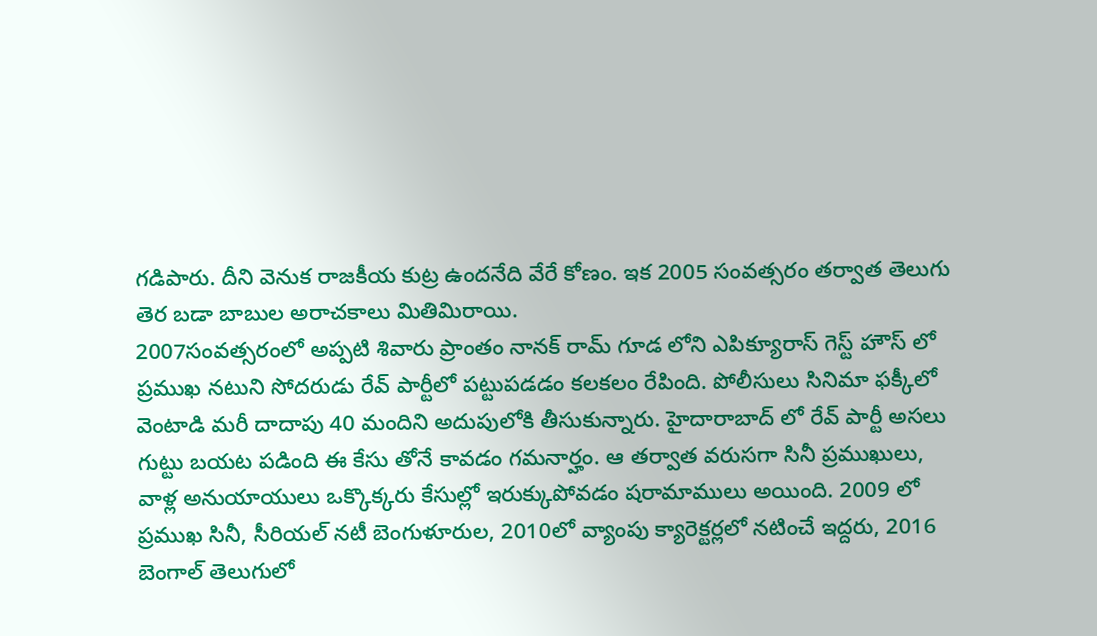గడిపారు. దీని వెనుక రాజకీయ కుట్ర ఉందనేది వేరే కోణం. ఇక 2005 సంవత్సరం తర్వాత తెలుగు తెర బడా బాబుల అరాచకాలు మితిమిరాయి.
2007సంవత్సరంలో అప్పటి శివారు ప్రాంతం నానక్ రామ్ గూడ లోని ఎపిక్యూరాస్ గెస్ట్ హౌస్ లో ప్రముఖ నటుని సోదరుడు రేవ్ పార్టీలో పట్టుపడడం కలకలం రేపింది. పోలీసులు సినిమా ఫక్కీలో వెంటాడి మరీ దాదాపు 40 మందిని అదుపులోకి తీసుకున్నారు. హైదారాబాద్ లో రేవ్ పార్టీ అసలు గుట్టు బయట పడింది ఈ కేసు తోనే కావడం గమనార్హం. ఆ తర్వాత వరుసగా సినీ ప్రముఖులు, వాళ్ల అనుయాయులు ఒక్కొక్కరు కేసుల్లో ఇరుక్కుపోవడం షరామాములు అయింది. 2009 లో ప్రముఖ సినీ, సీరియల్ నటీ బెంగుళూరుల, 2010లో వ్యాంపు క్యారెక్టర్లలో నటించే ఇద్దరు, 2016 బెంగాల్ తెలుగులో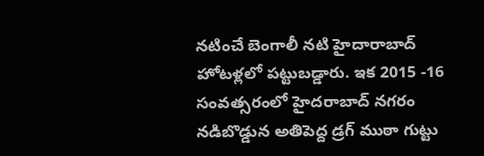నటించే బెంగాలీ నటి హైదారాబాద్ హోటళ్లలో పట్టుబడ్డారు. ఇక 2015 -16 సంవత్సరంలో హైదరాబాద్ నగరం నడిబొడ్డున అతిపెద్ద డ్రగ్ ముఠా గుట్టు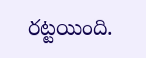రట్టయింది.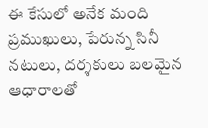ఈ కేసులో అనేక మంది ప్రముఖులు, పేరున్న సినీ నటులు, దర్శకులు బలమైన ఆధారాలతో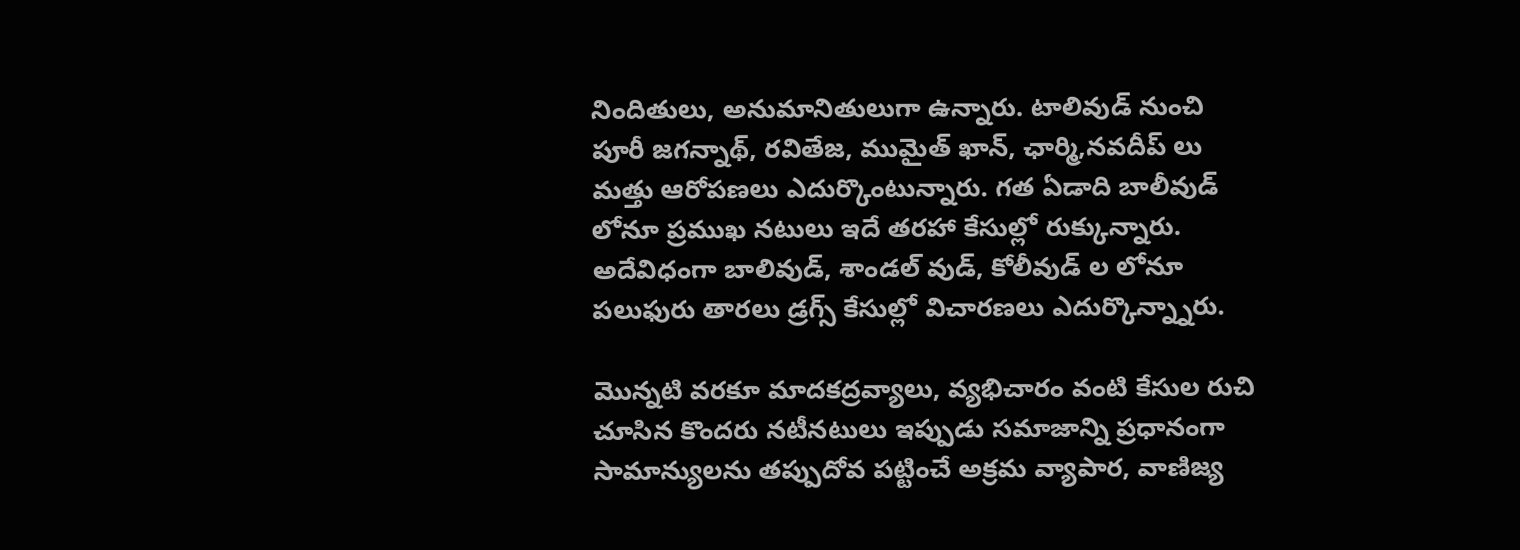నిందితులు, అనుమానితులుగా ఉన్నారు. టాలివుడ్ నుంచి పూరీ జగన్నాథ్, రవితేజ, ముమైత్ ఖాన్, ఛార్మి,నవదీప్ లు మత్తు ఆరోపణలు ఎదుర్కొంటున్నారు. గత ఏడాది బాలీవుడ్ లోనూ ప్రముఖ నటులు ఇదే తరహా కేసుల్లో రుక్కున్నారు. అదేవిధంగా బాలివుడ్, శాండల్ వుడ్, కోలీవుడ్ ల లోనూ పలుఫురు తారలు డ్రగ్స్ కేసుల్లో విచారణలు ఎదుర్కొన్న్నారు.

మొన్నటి వరకూ మాదకద్రవ్యాలు, వ్యభిచారం వంటి కేసుల రుచి చూసిన కొందరు నటీనటులు ఇప్పుడు సమాజాన్ని ప్రధానంగా సామాన్యులను తప్పుదోవ పట్టించే అక్రమ వ్యాపార, వాణిజ్య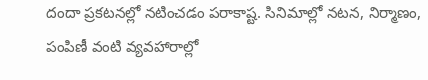దందా ప్రకటనల్లో నటించడం పరాకాష్ట. సినిమాల్లో నటన, నిర్మాణం, పంపిణీ వంటి వ్యవహారాల్లో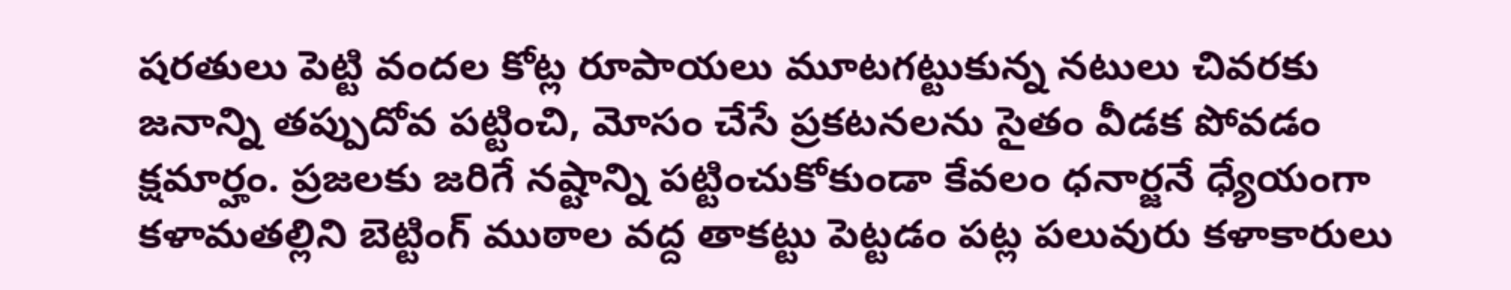షరతులు పెట్టి వందల కోట్ల రూపాయలు మూటగట్టుకున్న నటులు చివరకు జనాన్ని తప్పుదోవ పట్టించి, మోసం చేసే ప్రకటనలను సైతం వీడక పోవడం క్షమార్హం. ప్రజలకు జరిగే నష్టాన్ని పట్టించుకోకుండా కేవలం ధనార్జనే ధ్యేయంగా కళామతల్లిని బెట్టింగ్ ముఠాల వద్ద తాకట్టు పెట్టడం పట్ల పలువురు కళాకారులు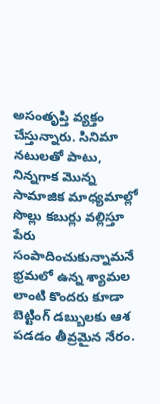అసంతృప్తి వ్యక్తం చేస్తున్నారు. సినిమా నటులతో పాటు, నిన్నగాక మొన్న సామాజిక మాధ్యమాల్లో సొల్లు కబుర్లు వల్లిస్తూ పేరు సంపాదించుకున్నామనే భ్రమలో ఉన్న శ్యామల లాంటి కొందరు కూడా బెట్టింగ్ డబ్బులకు ఆశ పడడం తీవ్రమైన నేరం.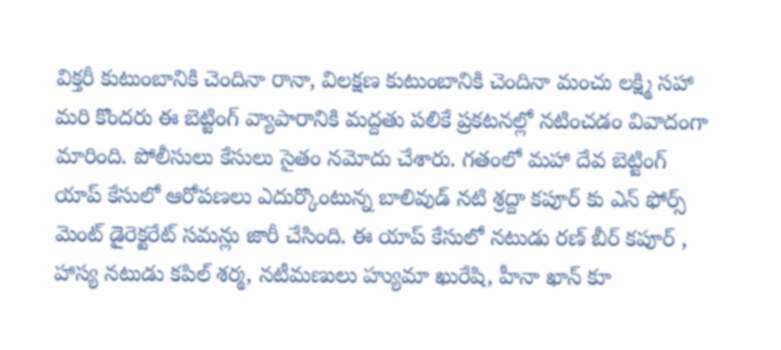విక్తరీ కుటుంబానికి చెందినా రానా, విలక్షణ కుటుంబానికి చెందినా మంచు లక్ష్మి సహా మరి కొందరు ఈ బెట్టింగ్ వ్యాపారానికి మద్దతు పలికే ప్రకటనల్లో నటించడం వివాదంగా మారింది. పోలీసులు కేసులు సైతం నమోదు చేశారు. గతంలో మహా దేవ బెట్టింగ్ యాప్ కేసులో ఆరోపణలు ఎదుర్కొంటున్న బాలివుడ్ నటి శ్రద్దా కపూర్ కు ఎన్ ఫోర్స్ మెంట్ డైరెక్టరేట్ సమన్లు జారీ చేసింది. ఈ యాప్ కేసులో నటుడు రణ్ బీర్ కపూర్ , హాస్య నటుడు కపిల్ శర్మ, నటీమణులు హ్యుమా ఖురేషి, హీనా ఖాన్ కూ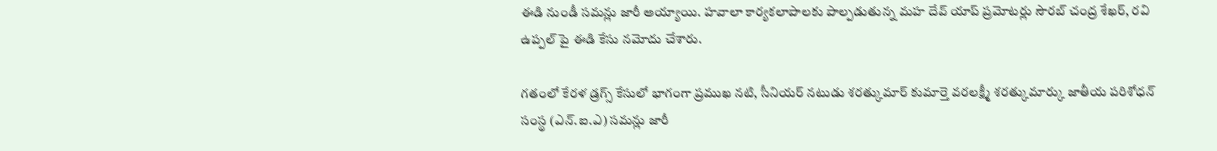ఈడి నుండీ సమన్లు జారీ అయ్యాయి. హవాలా కార్యకలాపాలకు పాల్పడుతున్న మహ దేవ్ యాప్ ప్రమోటర్లు సౌరబ్ చంద్ర శేఖర్, రవి ఉప్పల్ పై ఈడి కేసు నమోదు చేశారు.

గతంలో కేరళ డ్రగ్స్ కేసులో భాగంగా ప్రముఖ నటి, సీనియర్ నటుడు శరత్కుమార్ కుమార్తె వరలక్ష్మీ శరత్కుమార్కు జాతీయ పరిశోధన్ సంస్థ (ఎన్.ఐ.ఎ) సమన్లు జారీ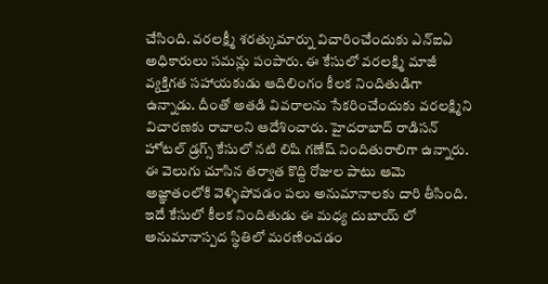చేసింది. వరలక్ష్మీ శరత్కుమార్ను విచారించేందుకు ఎన్ఐఏ అధికారులు సమన్లు పంపారు. ఈ కేసులో వరలక్ష్మి మాజీ వ్యక్తిగత సహాయకుడు ఆదిలింగం కీలక నిందితుడిగా ఉన్నాడు. దీంతో అతడి వివరాలను సేకరించేందుకు వరలక్ష్మిని విచారణకు రావాలని ఆదేశించారు. హైదరాబాద్ రాడిసన్ హోటల్ డ్రగ్స్ కేసులో నటి లిషి గణేష్ నిందితురాలిగా ఉన్నారు. ఈ వెలుగు చూసిన తర్వాత కొద్ది రోజుల పాటు ఆమె అజ్ఞాతంలోకి వెళ్ళిపోవడం పలు అనుమానాలకు దారి తీసింది. ఇదే కేసులో కీలక నిందితుడు ఈ మధ్య దుబాయ్ లో అనుమానాస్పద స్థితిలో మరణించడం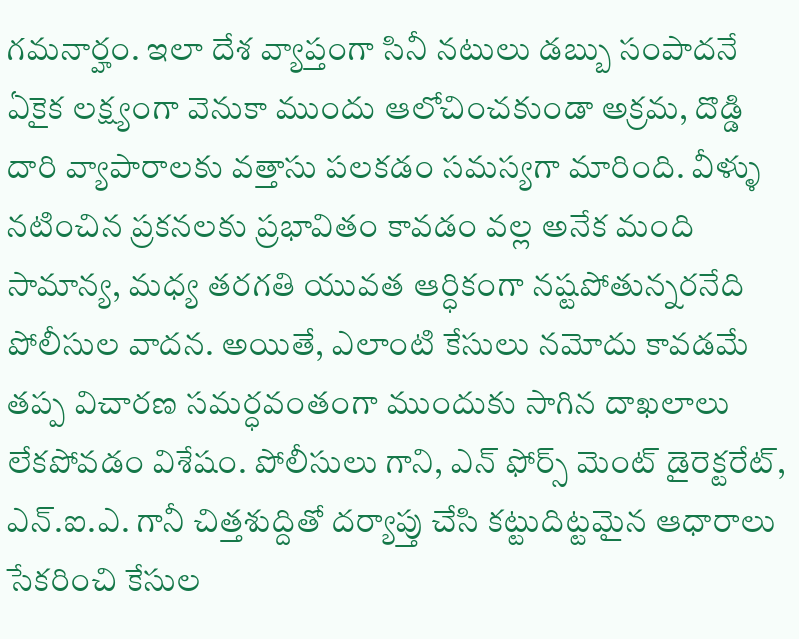గమనార్హం. ఇలా దేశ వ్యాప్తంగా సినీ నటులు డబ్బు సంపాదనే ఏకైక లక్ష్యంగా వెనుకా ముందు ఆలోచించకుండా అక్రమ, దొడ్డి దారి వ్యాపారాలకు వత్తాసు పలకడం సమస్యగా మారింది. వీళ్ళు నటించిన ప్రకనలకు ప్రభావితం కావడం వల్ల అనేక మంది సామాన్య, మధ్య తరగతి యువత ఆర్ధికంగా నష్టపోతున్నరనేది పోలీసుల వాదన. అయితే, ఎలాంటి కేసులు నమోదు కావడమే తప్ప విచారణ సమర్ధవంతంగా ముందుకు సాగిన దాఖలాలు లేకపోవడం విశేషం. పోలీసులు గాని, ఎన్ ఫోర్స్ మెంట్ డైరెక్టరేట్, ఎన్.ఐ.ఎ. గానీ చిత్తశుద్దితో దర్యాప్తు చేసి కట్టుదిట్టమైన ఆధారాలు సేకరించి కేసుల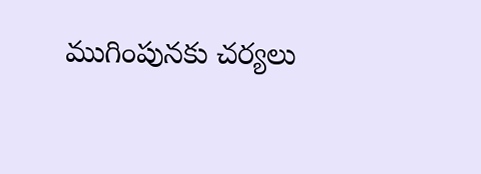ముగింపునకు చర్యలు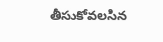తీసుకోవలసిన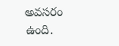అవసరం ఉంది.